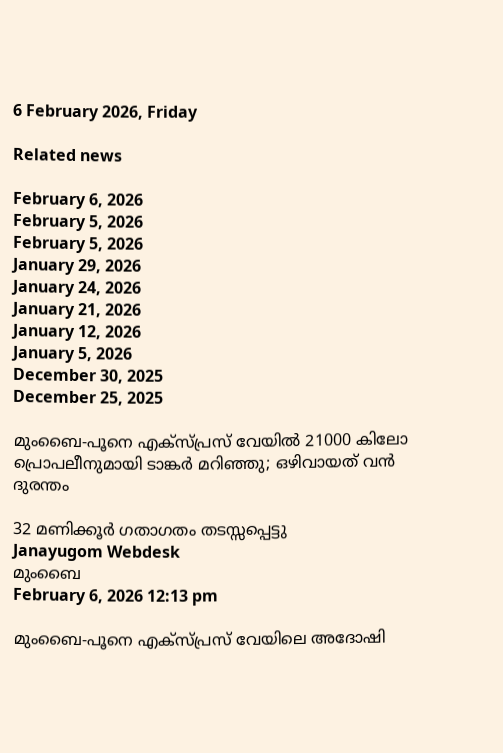6 February 2026, Friday

Related news

February 6, 2026
February 5, 2026
February 5, 2026
January 29, 2026
January 24, 2026
January 21, 2026
January 12, 2026
January 5, 2026
December 30, 2025
December 25, 2025

മുംബൈ-പൂനെ എക്‌സ്പ്രസ് വേയിൽ 21000 കിലോ പ്രൊപലീനുമായി ടാങ്കർ മറിഞ്ഞു; ഒഴിവായത് വൻ ദുരന്തം

32 മണിക്കൂർ ഗതാഗതം തടസ്സപ്പെട്ടു
Janayugom Webdesk
മുംബൈ
February 6, 2026 12:13 pm

മുംബൈ-പൂനെ എക്‌സ്പ്രസ് വേയിലെ അദോഷി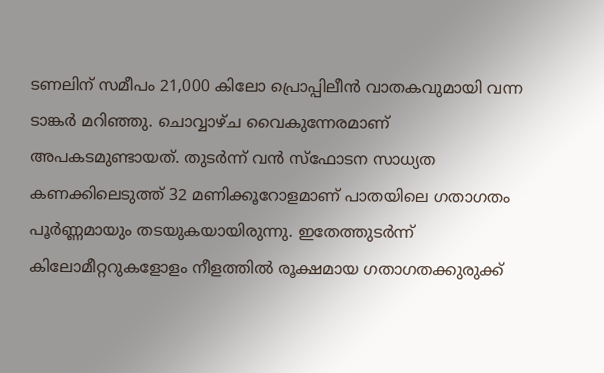ടണലിന് സമീപം 21,000 കിലോ പ്രൊപ്പിലീൻ വാതകവുമായി വന്ന ടാങ്കർ മറിഞ്ഞു. ചൊവ്വാഴ്ച വൈകുന്നേരമാണ് അപകടമുണ്ടായത്. തുടർന്ന് വൻ സ്‌ഫോടന സാധ്യത കണക്കിലെടുത്ത് 32 മണിക്കൂറോളമാണ് പാതയിലെ ഗതാഗതം പൂർണ്ണമായും തടയുകയായിരുന്നു. ഇതേത്തുടർന്ന് കിലോമീറ്ററുകളോളം നീളത്തിൽ രൂക്ഷമായ ഗതാഗതക്കുരുക്ക്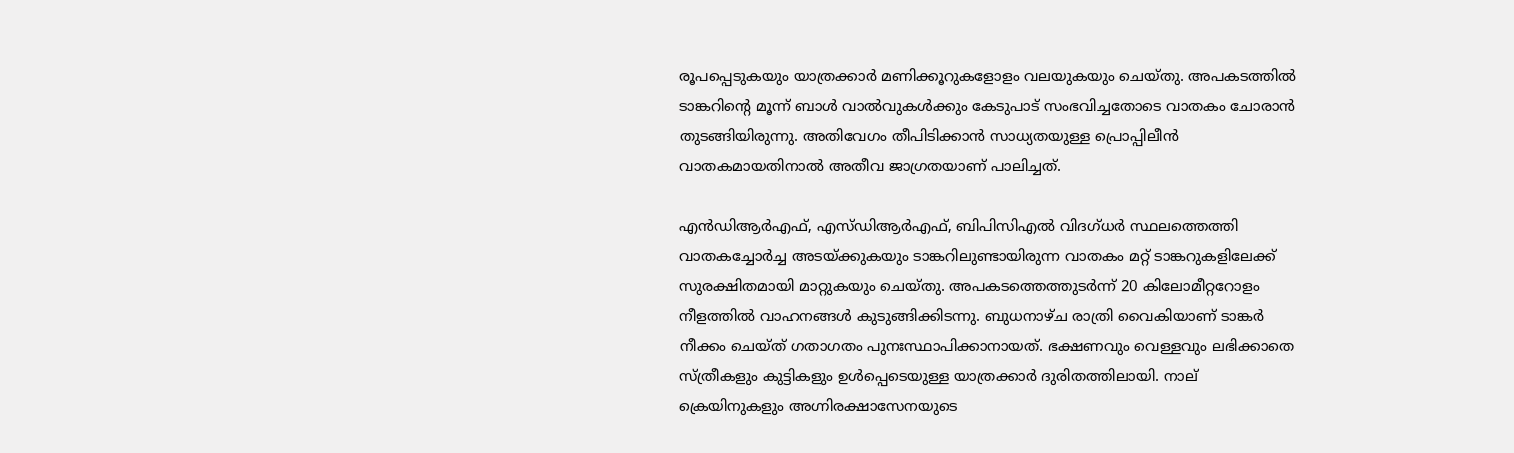രൂപപ്പെടുകയും യാത്രക്കാർ മണിക്കൂറുകളോളം വലയുകയും ചെയ്തു. അപകടത്തിൽ ടാങ്കറിന്റെ മൂന്ന് ബാൾ വാൽവുകൾക്കും കേടുപാട് സംഭവിച്ചതോടെ വാതകം ചോരാൻ തുടങ്ങിയിരുന്നു. അതിവേഗം തീപിടിക്കാൻ സാധ്യതയുള്ള പ്രൊപ്പിലീൻ വാതകമായതിനാൽ അതീവ ജാഗ്രതയാണ് പാലിച്ചത്.

എൻഡിആർഎഫ്, എസ്ഡിആർഎഫ്, ബിപിസിഎൽ വിദഗ്ധർ സ്ഥലത്തെത്തി വാതകച്ചോർച്ച അടയ്ക്കുകയും ടാങ്കറിലുണ്ടായിരുന്ന വാതകം മറ്റ് ടാങ്കറുകളിലേക്ക് സുരക്ഷിതമായി മാറ്റുകയും ചെയ്തു. അപകടത്തെത്തുടർന്ന് 20 കിലോമീറ്ററോളം നീളത്തിൽ വാഹനങ്ങൾ കുടുങ്ങിക്കിടന്നു. ബുധനാഴ്ച രാത്രി വൈകിയാണ് ടാങ്കർ നീക്കം ചെയ്ത് ഗതാഗതം പുനഃസ്ഥാപിക്കാനായത്. ഭക്ഷണവും വെള്ളവും ലഭിക്കാതെ സ്ത്രീകളും കുട്ടികളും ഉൾപ്പെടെയുള്ള യാത്രക്കാർ ദുരിതത്തിലായി. നാല് ക്രെയിനുകളും അഗ്നിരക്ഷാസേനയുടെ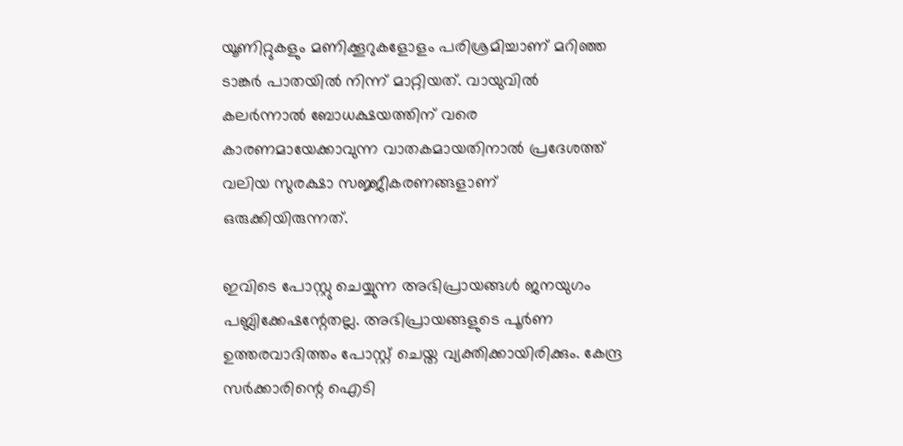യൂണിറ്റുകളും മണിക്കൂറുകളോളം പരിശ്രമിച്ചാണ് മറിഞ്ഞ ടാങ്കർ പാതയിൽ നിന്ന് മാറ്റിയത്. വായുവിൽ കലർന്നാൽ ബോധക്ഷയത്തിന് വരെ കാരണമായേക്കാവുന്ന വാതകമായതിനാൽ പ്രദേശത്ത് വലിയ സുരക്ഷാ സജ്ജീകരണങ്ങളാണ് ഒരുക്കിയിരുന്നത്.

ഇവിടെ പോസ്റ്റു ചെയ്യുന്ന അഭിപ്രായങ്ങള്‍ ജനയുഗം പബ്ലിക്കേഷന്റേതല്ല. അഭിപ്രായങ്ങളുടെ പൂര്‍ണ ഉത്തരവാദിത്തം പോസ്റ്റ് ചെയ്ത വ്യക്തിക്കായിരിക്കും. കേന്ദ്ര സര്‍ക്കാരിന്റെ ഐടി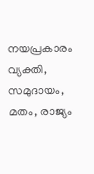നയപ്രകാരം വ്യക്തി, സമുദായം, മതം, രാജ്യം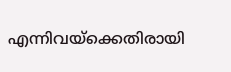എന്നിവയ്‌ക്കെതിരായി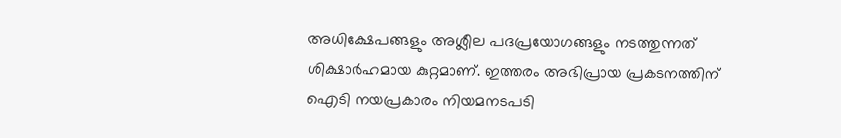അധിക്ഷേപങ്ങളും അശ്ലീല പദപ്രയോഗങ്ങളും നടത്തുന്നത് ശിക്ഷാര്‍ഹമായ കുറ്റമാണ്. ഇത്തരം അഭിപ്രായ പ്രകടനത്തിന് ഐടി നയപ്രകാരം നിയമനടപടി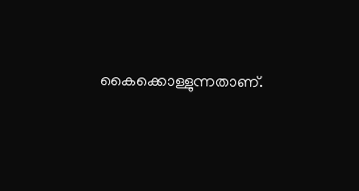കൈക്കൊള്ളുന്നതാണ്.